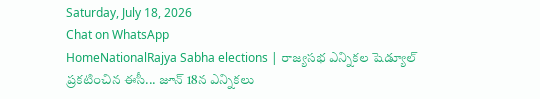Saturday, July 18, 2026
Chat on WhatsApp
HomeNationalRajya Sabha elections | రాజ్యసభ ఎన్నికల షెడ్యూల్ ప్రకటించిన ఈసీ... జూన్ 18న ఎన్నికలు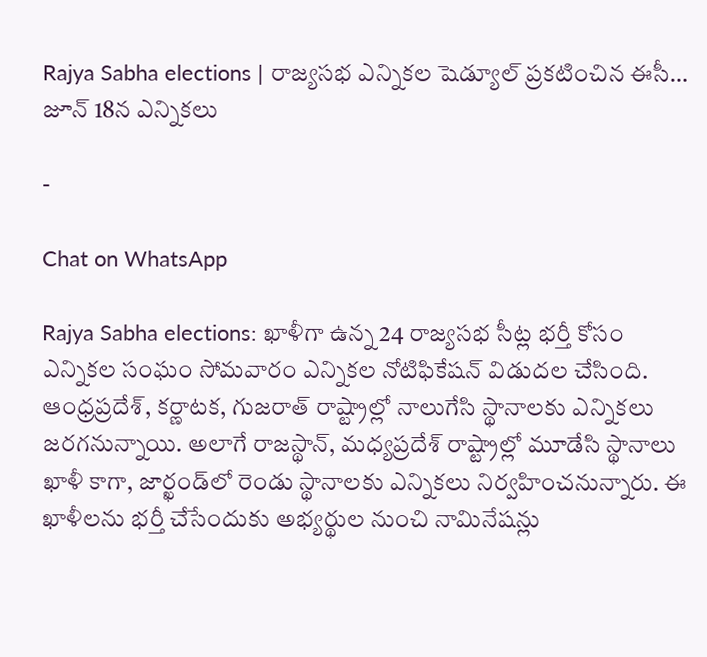Rajya Sabha elections | రాజ్యసభ ఎన్నికల షెడ్యూల్ ప్రకటించిన ఈసీ… జూన్ 18న ఎన్నికలు

-

Chat on WhatsApp

Rajya Sabha elections: ఖాళీగా ఉన్న 24 రాజ్యసభ సీట్ల భర్తీ కోసం ఎన్నికల సంఘం సోమవారం ఎన్నికల నోటిఫికేషన్ విడుదల చేసింది. ఆంధ్రప్రదేశ్, కర్ణాటక, గుజరాత్ రాష్ట్రాల్లో నాలుగేసి స్థానాలకు ఎన్నికలు జరగనున్నాయి. అలాగే రాజస్థాన్, మధ్యప్రదేశ్ రాష్ట్రాల్లో మూడేసి స్థానాలు ఖాళీ కాగా, జార్ఖండ్‌లో రెండు స్థానాలకు ఎన్నికలు నిర్వహించనున్నారు. ఈ ఖాళీలను భర్తీ చేసేందుకు అభ్యర్థుల నుంచి నామినేషన్లు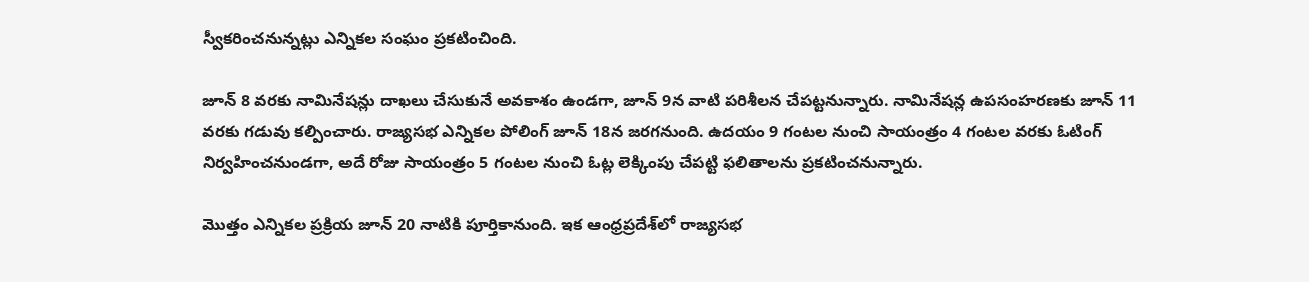స్వీకరించనున్నట్లు ఎన్నికల సంఘం ప్రకటించింది.

జూన్ 8 వరకు నామినేషన్లు దాఖలు చేసుకునే అవకాశం ఉండగా, జూన్ 9న వాటి పరిశీలన చేపట్టనున్నారు. నామినేషన్ల ఉపసంహరణకు జూన్ 11 వరకు గడువు కల్పించారు. రాజ్యసభ ఎన్నికల పోలింగ్ జూన్ 18న జరగనుంది. ఉదయం 9 గంటల నుంచి సాయంత్రం 4 గంటల వరకు ఓటింగ్ నిర్వహించనుండగా, అదే రోజు సాయంత్రం 5 గంటల నుంచి ఓట్ల లెక్కింపు చేపట్టి ఫలితాలను ప్రకటించనున్నారు.

మొత్తం ఎన్నికల ప్రక్రియ జూన్ 20 నాటికి పూర్తికానుంది. ఇక ఆంధ్రప్రదేశ్‌లో రాజ్యసభ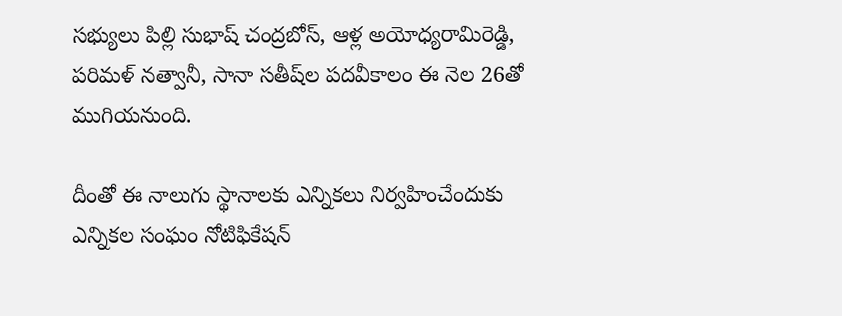సభ్యులు పిల్లి సుభాష్ చంద్రబోస్, ఆళ్ల అయోధ్యరామిరెడ్డి, పరిమళ్ నత్వానీ, సానా సతీష్‌ల పదవీకాలం ఈ నెల 26తో ముగియనుంది.

దీంతో ఈ నాలుగు స్థానాలకు ఎన్నికలు నిర్వహించేందుకు ఎన్నికల సంఘం నోటిఫికేషన్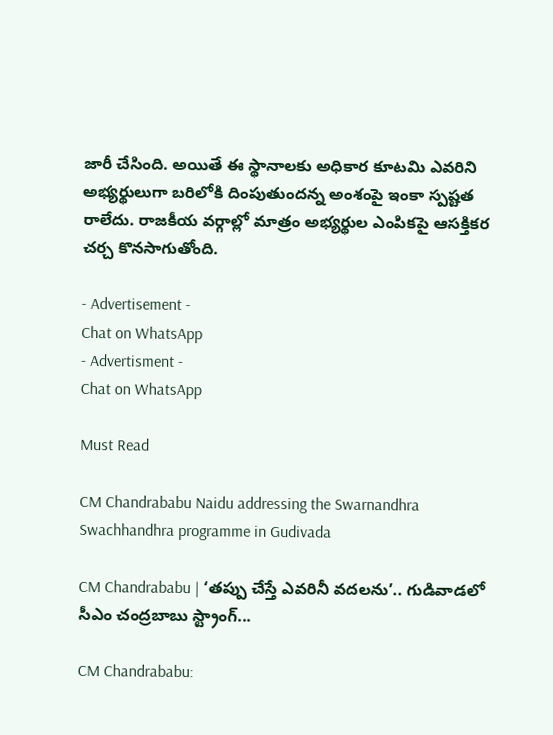జారీ చేసింది. అయితే ఈ స్థానాలకు అధికార కూటమి ఎవరిని అభ్యర్థులుగా బరిలోకి దింపుతుందన్న అంశంపై ఇంకా స్పష్టత రాలేదు. రాజకీయ వర్గాల్లో మాత్రం అభ్యర్థుల ఎంపికపై ఆసక్తికర చర్చ కొనసాగుతోంది.

- Advertisement -
Chat on WhatsApp
- Advertisment -
Chat on WhatsApp

Must Read

CM Chandrababu Naidu addressing the Swarnandhra Swachhandhra programme in Gudivada

CM Chandrababu | ‘తప్పు చేస్తే ఎవరినీ వదలను’.. గుడివాడలో సీఎం చంద్రబాబు స్ట్రాంగ్...

CM Chandrababu: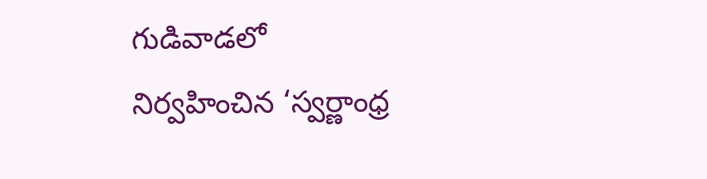గుడివాడలో నిర్వహించిన ‘స్వర్ణాంధ్ర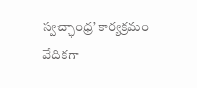స్వచ్ఛాంధ్ర’ కార్యక్రమం వేదికగా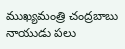ముఖ్యమంత్రి చంద్రబాబు నాయుడు పలు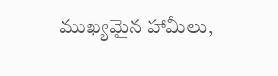ముఖ్యమైన హామీలు,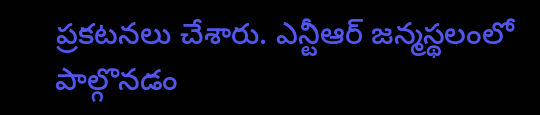ప్రకటనలు చేశారు. ఎన్టీఆర్ జన్మస్థలంలో పాల్గొనడం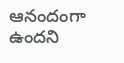ఆనందంగా ఉందని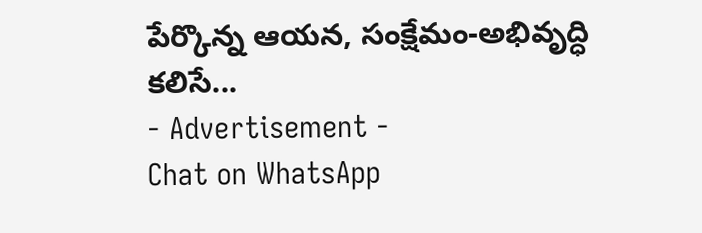పేర్కొన్న ఆయన, సంక్షేమం-అభివృద్ధి కలిసే...
- Advertisement -
Chat on WhatsApp